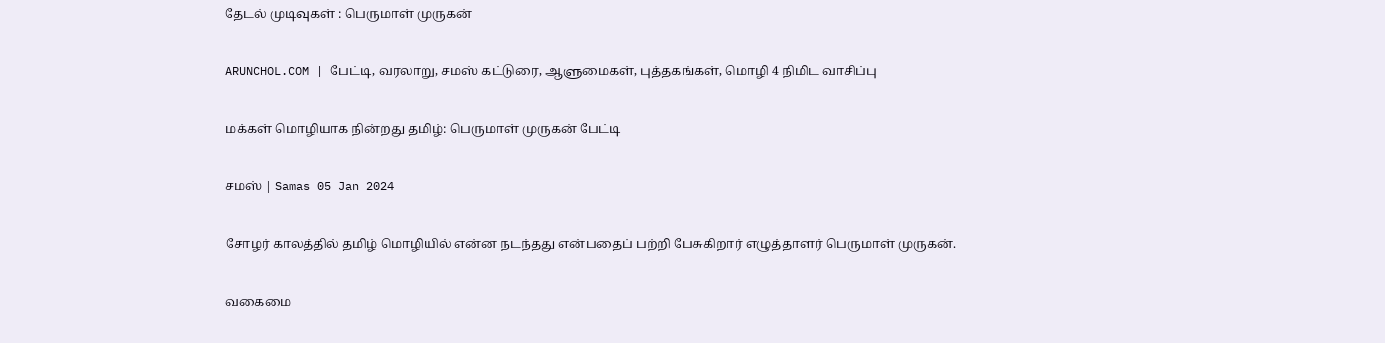தேடல் முடிவுகள் : பெருமாள் முருகன்

ARUNCHOL.COM | பேட்டி, வரலாறு, சமஸ் கட்டுரை, ஆளுமைகள், புத்தகங்கள், மொழி 4 நிமிட வாசிப்பு

மக்கள் மொழியாக நின்றது தமிழ்: பெருமாள் முருகன் பேட்டி

சமஸ் | Samas 05 Jan 2024

சோழர் காலத்தில் தமிழ் மொழியில் என்ன நடந்தது என்பதைப் பற்றி பேசுகிறார் எழுத்தாளர் பெருமாள் முருகன்.

வகைமை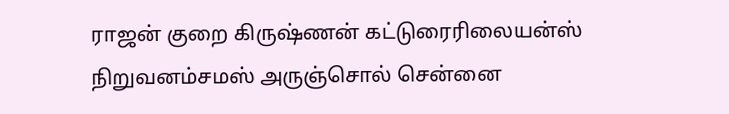ராஜன் குறை கிருஷ்ணன் கட்டுரைரிலையன்ஸ் நிறுவனம்சமஸ் அருஞ்சொல் சென்னை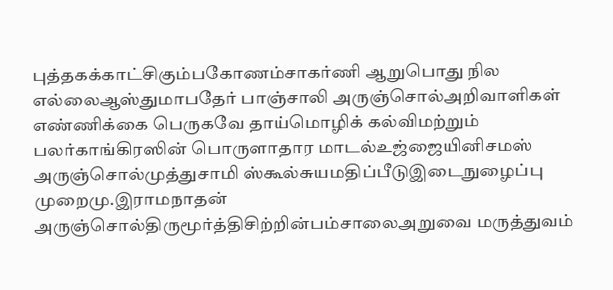புத்தகக்காட்சிகும்பகோணம்சாகர்ணி ஆறுபொது நில எல்லைஆஸ்துமாபதேர் பாஞ்சாலி அருஞ்சொல்அறிவாளிகள் எண்ணிக்கை பெருகவே தாய்மொழிக் கல்விமற்றும் பலர்காங்கிரஸின் பொருளாதார மாடல்உஜ்ஜையினிசமஸ் அருஞ்சொல்முத்துசாமி ஸ்கூல்சுயமதிப்பீடுஇடைநுழைப்பு முறைமு.இராமநாதன் அருஞ்சொல்திருமூர்த்திசிற்றின்பம்சாலைஅறுவை மருத்துவம்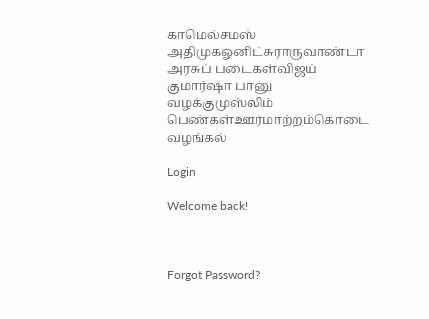காமெல்சமஸ் அதிமுகஓனிட்சுராருவாண்டா அரசுப் படைகள்விஜய் குமார்ஷா பானு வழக்குமுஸ்லிம் பெண்கள்ஊர்மாற்றம்கொடை வழங்கல்

Login

Welcome back!



Forgot Password?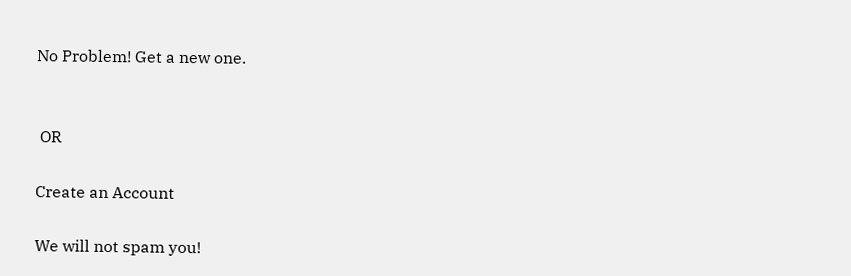No Problem! Get a new one.


 OR

Create an Account

We will not spam you!